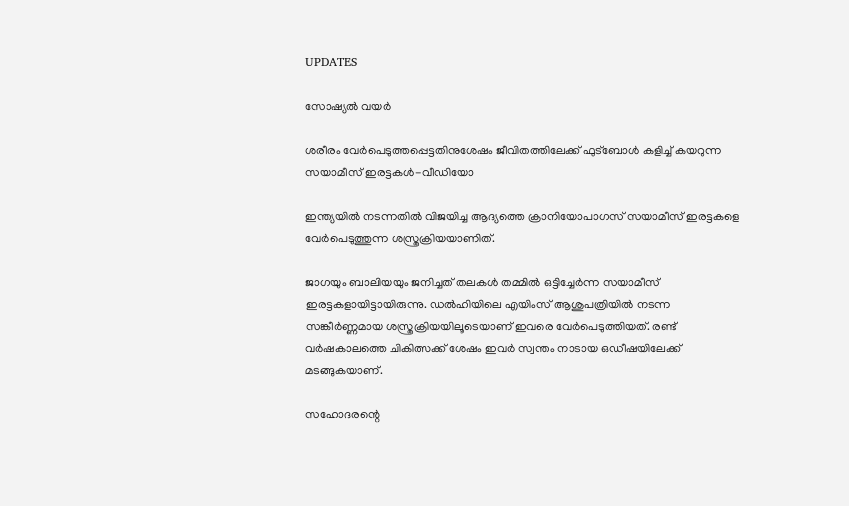UPDATES

സോഷ്യൽ വയർ

ശരീരം വേര്‍പെടുത്തപ്പെട്ടതിനുശേഷം ജീവിതത്തിലേക്ക് ഫുട്‌ബോള്‍ കളിച്ച് കയറുന്ന സയാമീസ് ഇരട്ടകള്‍-വീഡിയോ

ഇന്ത്യയില്‍ നടന്നതില്‍ വിജയിച്ച ആദ്യത്തെ ക്രാനിയോപാഗസ് സയാമീസ് ഇരട്ടകളെ വേര്‍പെടുത്തുന്ന ശസ്ത്രക്രിയയാണിത്.

ജാഗയും ബാലിയയും ജനിച്ചത് തലകള്‍ തമ്മില്‍ ഒട്ടിച്ചേര്‍ന്ന സയാമീസ് ഇരട്ടകളായിട്ടായിരുന്നു. ഡല്‍ഹിയിലെ എയിംസ് ആശുപത്രിയില്‍ നടന്ന സങ്കീര്‍ണ്ണമായ ശസ്ത്രക്രിയയിലൂടെയാണ് ഇവരെ വേര്‍പെടുത്തിയത്. രണ്ട് വര്‍ഷകാലത്തെ ചികിത്സക്ക് ശേഷം ഇവര്‍ സ്വന്തം നാടായ ഒഡീഷയിലേക്ക് മടങ്ങുകയാണ്.

സഹോദരന്റെ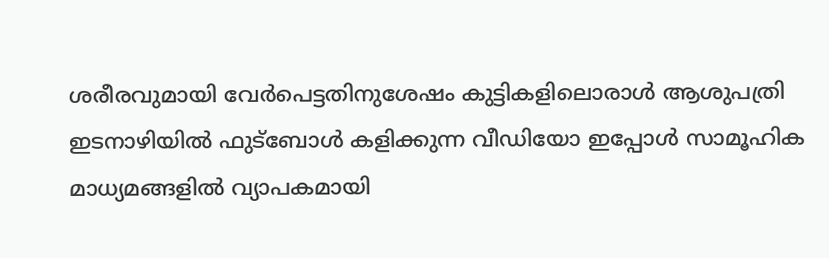ശരീരവുമായി വേര്‍പെട്ടതിനുശേഷം കുട്ടികളിലൊരാള്‍ ആശുപത്രി ഇടനാഴിയില്‍ ഫുട്‌ബോള്‍ കളിക്കുന്ന വീഡിയോ ഇപ്പോള്‍ സാമൂഹിക മാധ്യമങ്ങളില്‍ വ്യാപകമായി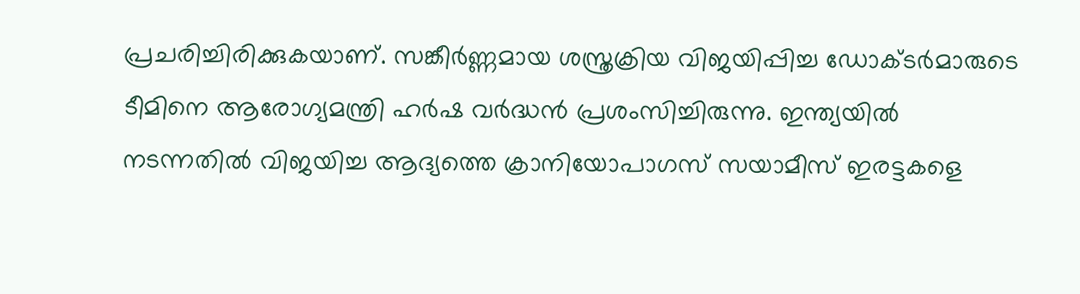പ്രചരിച്ചിരിക്കുകയാണ്. സങ്കീര്‍ണ്ണമായ ശസ്ത്രക്രിയ വിജയിപ്പിച്ച ഡോക്ടര്‍മാരുടെ ടീമിനെ ആരോഗ്യമന്ത്രി ഹര്‍ഷ വര്‍ദ്ധന്‍ പ്രശംസിച്ചിരുന്നു. ഇന്ത്യയില്‍ നടന്നതില്‍ വിജയിച്ച ആദ്യത്തെ ക്രാനിയോപാഗസ് സയാമീസ് ഇരട്ടകളെ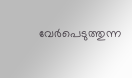വേര്‍പെടുത്തുന്ന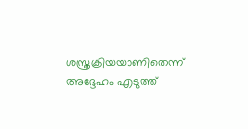ശസ്ത്രക്രിയയാണിതെന്ന് അദ്ദേഹം എടുത്ത്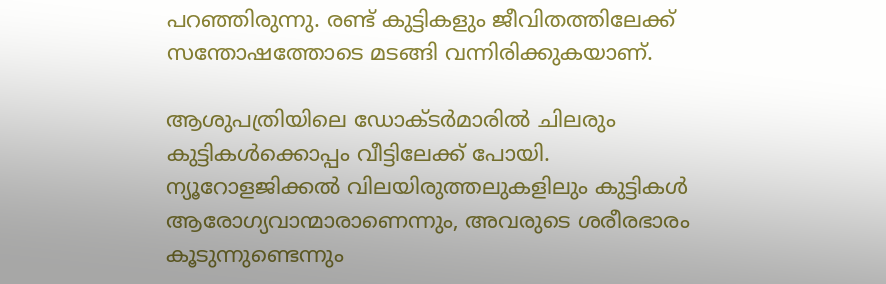പറഞ്ഞിരുന്നു. രണ്ട് കുട്ടികളും ജീവിതത്തിലേക്ക് സന്തോഷത്തോടെ മടങ്ങി വന്നിരിക്കുകയാണ്.

ആശുപത്രിയിലെ ഡോക്ടര്‍മാരില്‍ ചിലരും കുട്ടികള്‍ക്കൊപ്പം വീട്ടിലേക്ക് പോയി. ന്യൂറോളജിക്കല്‍ വിലയിരുത്തലുകളിലും കുട്ടികള്‍ ആരോഗ്യവാന്മാരാണെന്നും, അവരുടെ ശരീരഭാരം കൂടുന്നുണ്ടെന്നും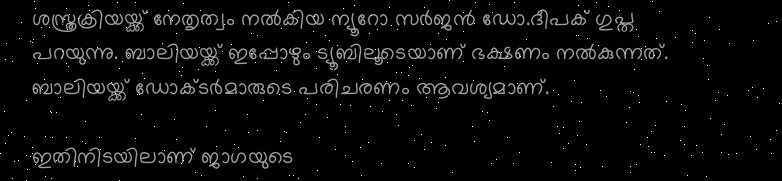ശസ്ത്രക്രിയയ്ക്ക് നേതൃത്വം നല്‍കിയ ന്യൂറോ സര്‍ജന്‍ ഡോ.ദീപക് ഗുപ്ത പറയുന്നു. ബാലിയയ്ക്ക് ഇപ്പോഴും ട്യൂബിലൂടെയാണ് ഭക്ഷണം നല്‍കുന്നത്. ബാലിയയ്ക്ക് ഡോക്ടര്‍മാരുടെ പരിചരണം ആവശ്യമാണ്.

ഇതിനിടയിലാണ് ജാഗയുടെ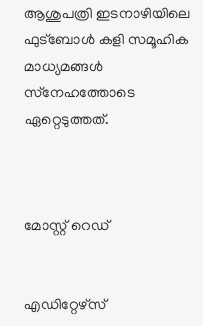ആശുപത്രി ഇടനാഴിയിലെ ഫുട്‌ബോള്‍ കളി സമൂഹിക മാധ്യമങ്ങള്‍ സ്‌നേഹത്തോടെ ഏറ്റെടുത്തത്.



മോസ്റ്റ് റെഡ്


എഡിറ്റേഴ്സ്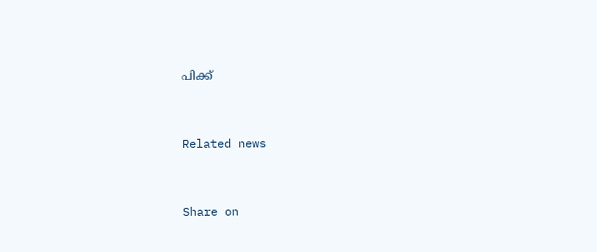പിക്ക്


Related news


Share on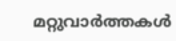മറ്റുവാര്‍ത്തകള്‍